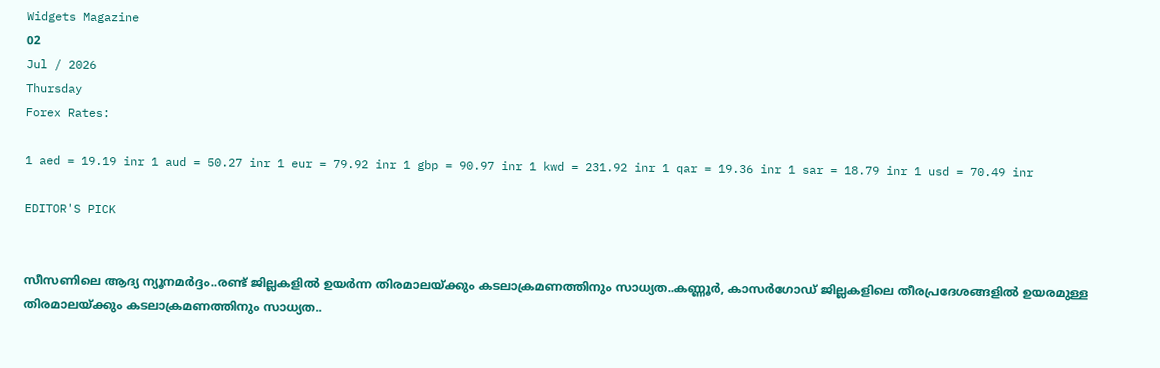Widgets Magazine
02
Jul / 2026
Thursday
Forex Rates:

1 aed = 19.19 inr 1 aud = 50.27 inr 1 eur = 79.92 inr 1 gbp = 90.97 inr 1 kwd = 231.92 inr 1 qar = 19.36 inr 1 sar = 18.79 inr 1 usd = 70.49 inr

EDITOR'S PICK


സീസണിലെ ആദ്യ ന്യൂനമർദ്ദം..രണ്ട് ജില്ലകളിൽ ഉയർന്ന തിരമാലയ്‌ക്കും കടലാക്രമണത്തിനും സാധ്യത..കണ്ണൂർ, കാസർഗോഡ് ജില്ലകളിലെ തീരപ്രദേശങ്ങളിൽ ഉയരമുള്ള തിരമാലയ്‌ക്കും കടലാക്രമണത്തിനും സാധ്യത..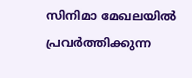സിനിമാ മേഖലയിൽ പ്രവർത്തിക്കുന്ന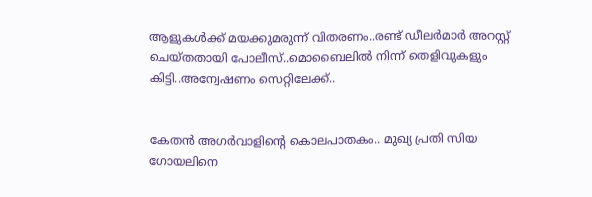ആളുകൾക്ക് മയക്കുമരുന്ന് വിതരണം..രണ്ട് ഡീലർമാർ അറസ്റ്റ് ചെയ്തതായി പോലീസ്..മൊബൈലിൽ നിന്ന് തെളിവുകളും കിട്ടി..അന്വേഷണം സെറ്റിലേക്ക്..


കേതൻ അഗർവാളിന്റെ കൊലപാതകം.. മുഖ്യ പ്രതി സിയ ഗോയലിനെ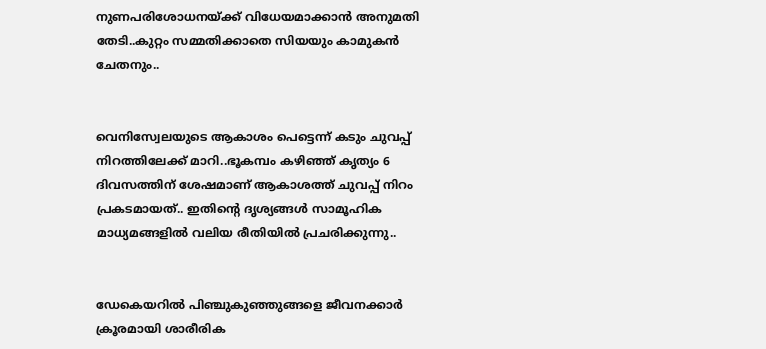നുണപരിശോധനയ്ക്ക് വിധേയമാക്കാൻ അനുമതി തേടി..കുറ്റം സമ്മതിക്കാതെ സിയയും കാമുകൻ ചേതനും..


വെനിസ്വേലയുടെ ആകാശം പെട്ടെന്ന് കടും ചുവപ്പ് നിറത്തിലേക്ക് മാറി..ഭൂകമ്പം കഴിഞ്ഞ് കൃത്യം 6 ദിവസത്തിന് ശേഷമാണ് ആകാശത്ത് ചുവപ്പ് നിറം പ്രകടമായത്.. ഇതിന്റെ ദൃശ്യങ്ങൾ സാമൂഹിക മാധ്യമങ്ങളിൽ വലിയ രീതിയിൽ പ്രചരിക്കുന്നു..


ഡേകെയറില്‍ പിഞ്ചുകുഞ്ഞുങ്ങളെ ജീവനക്കാര്‍ ക്രൂരമായി ശാരീരിക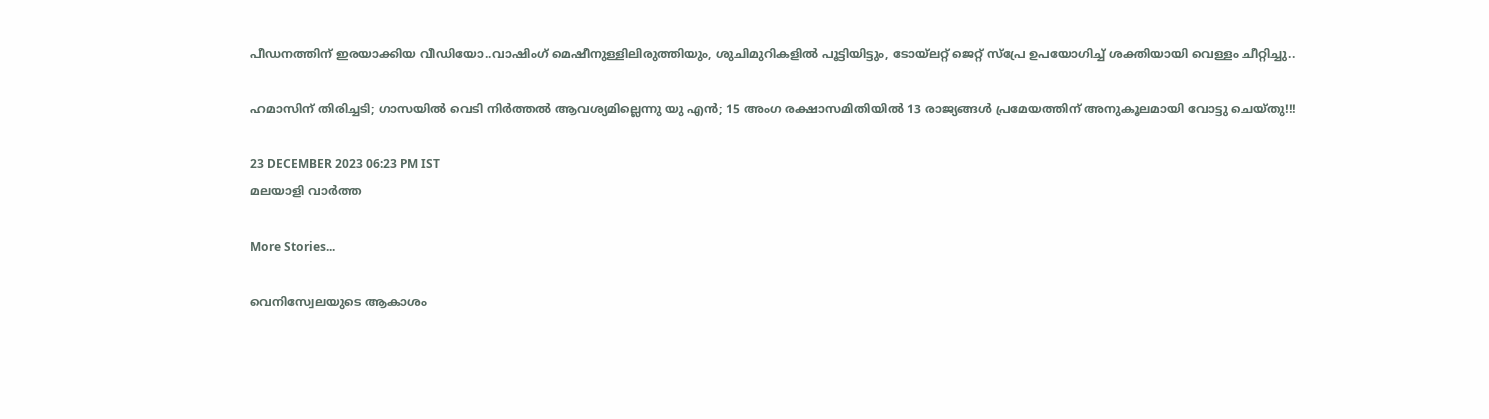പീഡനത്തിന് ഇരയാക്കിയ വീഡിയോ..വാഷിംഗ് മെഷീനുള്ളിലിരുത്തിയും, ശുചിമുറികളില്‍ പൂട്ടിയിട്ടും, ടോയ്ലറ്റ് ജെറ്റ് സ്പ്രേ ഉപയോഗിച്ച് ശക്തിയായി വെള്ളം ചീറ്റിച്ചു..

ഹമാസിന് തിരിച്ചടി; ഗാസയിൽ വെടി നിർത്തൽ ആവശ്യമില്ലെന്നു യു എൻ; 15 അംഗ രക്ഷാസമിതിയില്‍ 13 രാജ്യങ്ങള്‍ പ്രമേയത്തിന് അനുകൂലമായി വോട്ടു ചെയ്തു!!!

23 DECEMBER 2023 06:23 PM IST
മലയാളി വാര്‍ത്ത

More Stories...

വെനിസ്വേലയുടെ ആകാശം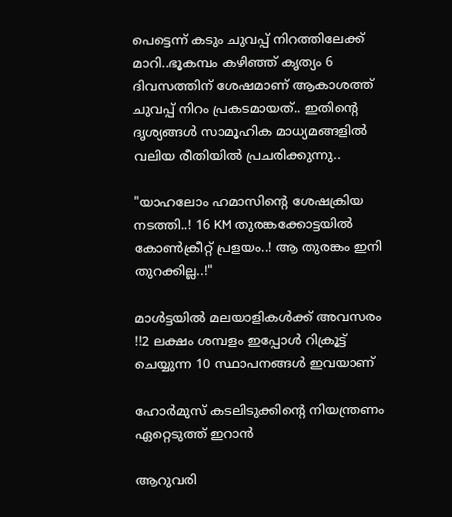പെട്ടെന്ന് കടും ചുവപ്പ് നിറത്തിലേക്ക് മാറി..ഭൂകമ്പം കഴിഞ്ഞ് കൃത്യം 6 ദിവസത്തിന് ശേഷമാണ് ആകാശത്ത് ചുവപ്പ് നിറം പ്രകടമായത്.. ഇതിന്റെ ദൃശ്യങ്ങൾ സാമൂഹിക മാധ്യമങ്ങളിൽ വലിയ രീതിയിൽ പ്രചരിക്കുന്നു..

"യാഹലോം ഹമാസിന്റെ ശേഷക്രിയ നടത്തി..! 16 KM തുരങ്കക്കോട്ടയിൽ കോൺക്രീറ്റ് പ്രളയം..! ആ തുരങ്കം ഇനി തുറക്കില്ല..!"

മാൾട്ടയിൽ മലയാളികൾക്ക് അവസരം !!2 ലക്ഷം ശമ്പളം ഇപ്പോൾ റിക്രൂട്ട് ചെയ്യുന്ന 10 സ്ഥാപനങ്ങൾ ഇവയാണ്

ഹോര്‍മുസ് കടലിടുക്കിന്റെ നിയന്ത്രണം ഏറ്റെടുത്ത് ഇറാന്‍

ആറുവരി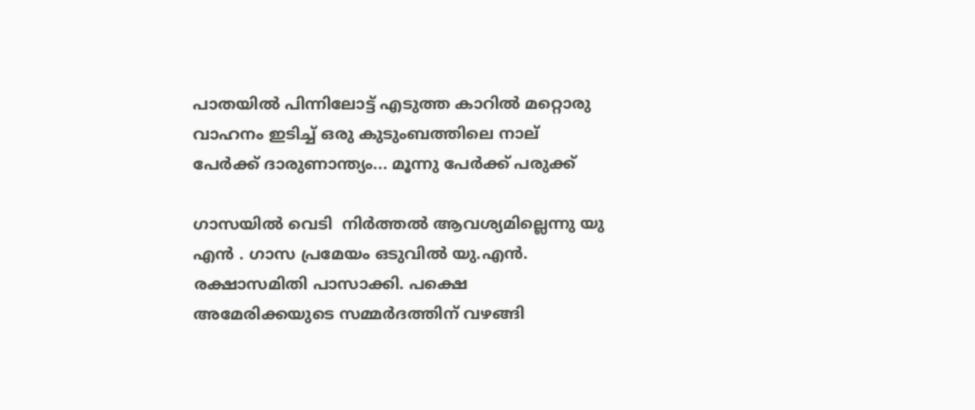പാതയില്‍ പിന്നിലോട്ട് എടുത്ത കാറില്‍ മറ്റൊരു വാഹനം ഇടിച്ച് ഒരു കുടുംബത്തിലെ നാല് പേര്‍ക്ക് ദാരുണാന്ത്യം... മൂന്നു പേർക്ക് പരുക്ക്

ഗാസയിൽ വെടി  നിർത്തൽ ആവശ്യമില്ലെന്നു യു എൻ . ഗാസ പ്രമേയം ഒടുവില്‍ യു.എന്‍. രക്ഷാസമിതി പാസാക്കി. പക്ഷെ  അമേരിക്കയുടെ സമ്മര്‍ദത്തിന് വഴങ്ങി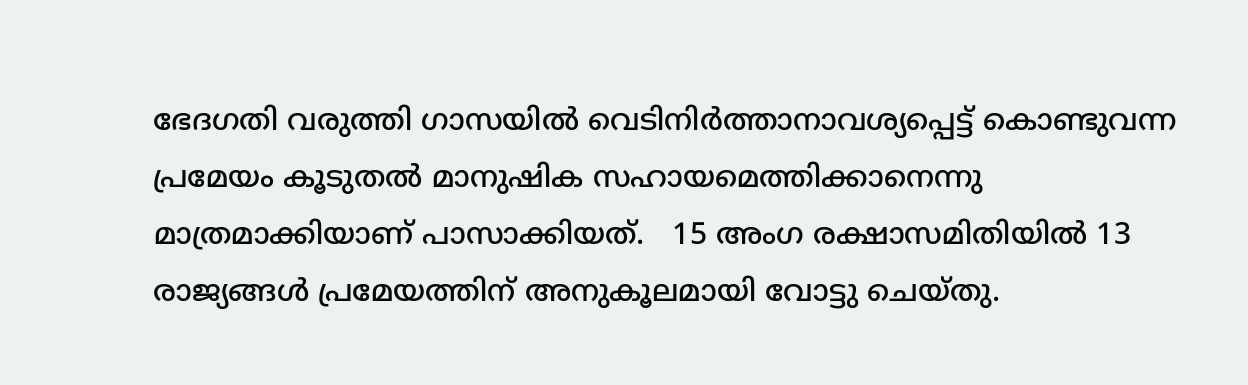ഭേദഗതി വരുത്തി ഗാസയില്‍ വെടിനിര്‍ത്താനാവശ്യപ്പെട്ട് കൊണ്ടുവന്ന പ്രമേയം കൂടുതല്‍ മാനുഷിക സഹായമെത്തിക്കാനെന്നു മാത്രമാക്കിയാണ് പാസാക്കിയത്.   15 അംഗ രക്ഷാസമിതിയില്‍ 13 രാജ്യങ്ങള്‍ പ്രമേയത്തിന് അനുകൂലമായി വോട്ടു ചെയ്തു.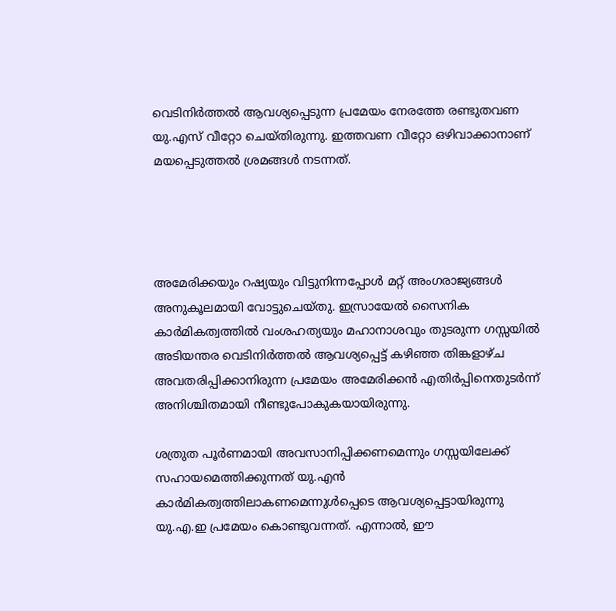വെടിനിർത്തൽ ആവശ്യപ്പെടുന്ന പ്രമേയം നേരത്തേ രണ്ടുതവണ യു.എസ് വീറ്റോ ചെയ്തിരുന്നു. ഇത്തവണ വീറ്റോ ഒഴിവാക്കാനാണ് മയപ്പെടുത്തൽ ശ്രമങ്ങൾ നടന്നത്.




അമേരിക്കയും റഷ്യയും വിട്ടുനിന്നപ്പോൾ മറ്റ് അംഗരാജ്യങ്ങൾ അനുകൂലമായി വോട്ടുചെയ്തു. ഇസ്രായേൽ സൈനിക കാർമികത്വത്തിൽ വംശഹത്യയും മഹാനാശവും തുടരുന്ന ഗസ്സയിൽ അടിയന്തര വെടിനിർത്തൽ ആവശ്യപ്പെട്ട് കഴിഞ്ഞ തിങ്കളാഴ്ച അവതരിപ്പിക്കാനിരുന്ന പ്രമേയം അമേരിക്കൻ എതിർപ്പിനെതുടർന്ന് അനിശ്ചിതമായി നീണ്ടുപോകുകയായിരുന്നു.

ശത്രുത പൂർണമായി അവസാനിപ്പിക്കണമെന്നും ഗസ്സയിലേക്ക് സഹായമെത്തിക്കുന്നത് യു.എൻ കാർമികത്വത്തിലാകണമെന്നുൾപ്പെടെ ആവശ്യപ്പെട്ടായിരുന്നു യു.എ.ഇ പ്രമേയം കൊണ്ടുവന്നത്. എന്നാൽ, ഈ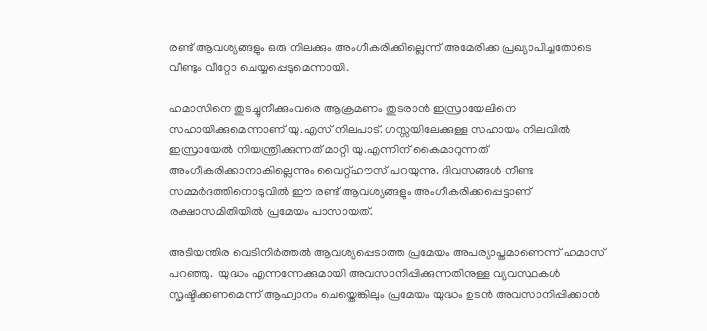രണ്ട് ആവശ്യങ്ങളും ഒരു നിലക്കും അംഗീകരിക്കില്ലെന്ന് അമേരിക്ക പ്രഖ്യാപിച്ചതോടെ വീണ്ടും വീറ്റോ ചെയ്യപ്പെടുമെന്നായി.

ഹമാസിനെ തുടച്ചുനീക്കുംവരെ ആക്രമണം തുടരാൻ ഇസ്രായേലിനെ സഹായിക്കുമെന്നാണ് യു.എസ് നിലപാട്. ഗസ്സയിലേക്കുള്ള സഹായം നിലവിൽ ഇസ്രായേൽ നിയന്ത്രിക്കുന്നത് മാറ്റി യു.എന്നിന് കൈമാറുന്നത് അംഗീകരിക്കാനാകില്ലെന്നും വൈറ്റ്ഹൗസ് പറയുന്നു. ദിവസങ്ങൾ നീണ്ട സമ്മർദത്തിനൊടുവിൽ ഈ രണ്ട് ആവശ്യങ്ങളും അംഗീകരിക്കപ്പെട്ടാണ് രക്ഷാസമിതിയിൽ പ്രമേയം പാസായത്.

അടിയന്തിര വെടിനിർത്തൽ ആവശ്യപ്പെടാത്ത പ്രമേയം അപര്യാപ്തമാണെന്ന് ഹമാസ് പറഞ്ഞു.  യുദ്ധം എന്നന്നേക്കുമായി അവസാനിപ്പിക്കുന്നതിനുള്ള വ്യവസ്ഥകൾ സൃഷ്ടിക്കണമെന്ന് ആഹ്വാനം ചെയ്തെങ്കിലും പ്രമേയം യുദ്ധം ഉടൻ അവസാനിപ്പിക്കാൻ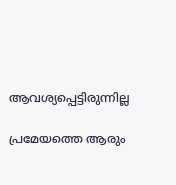ആവശ്യപ്പെട്ടിരുന്നില്ല

പ്രമേയത്തെ ആരും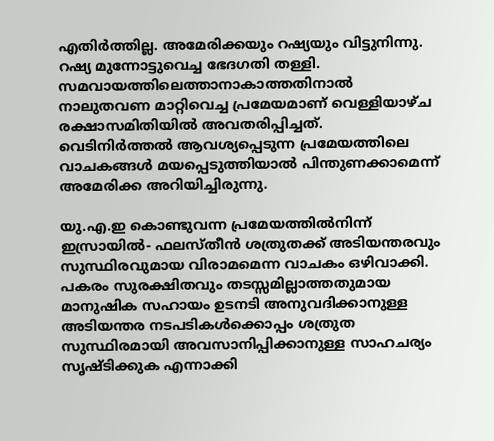എതിര്‍ത്തില്ല. അമേരിക്കയും റഷ്യയും വിട്ടുനിന്നു. റഷ്യ മുന്നോട്ടുവെച്ച ഭേദഗതി തള്ളി. സമവായത്തിലെത്താനാകാത്തതിനാല്‍ നാലുതവണ മാറ്റിവെച്ച പ്രമേയമാണ് വെള്ളിയാഴ്ച രക്ഷാസമിതിയില്‍ അവതരിപ്പിച്ചത്. വെടിനിര്‍ത്തല്‍ ആവശ്യപ്പെടുന്ന പ്രമേയത്തിലെ വാചകങ്ങള്‍ മയപ്പെടുത്തിയാല്‍ പിന്തുണക്കാമെന്ന് അമേരിക്ക അറിയിച്ചിരുന്നു.

യു.എ.ഇ കൊണ്ടുവന്ന പ്രമേയത്തില്‍നിന്ന് ഇസ്രായില്‍- ഫലസ്തീന്‍ ശത്രുതക്ക് അടിയന്തരവും സുസ്ഥിരവുമായ വിരാമമെന്ന വാചകം ഒഴിവാക്കി. പകരം സുരക്ഷിതവും തടസ്സമില്ലാത്തതുമായ മാനുഷിക സഹായം ഉടനടി അനുവദിക്കാനുള്ള അടിയന്തര നടപടികള്‍ക്കൊപ്പം ശത്രുത സുസ്ഥിരമായി അവസാനിപ്പിക്കാനുള്ള സാഹചര്യം സൃഷ്ടിക്കുക എന്നാക്കി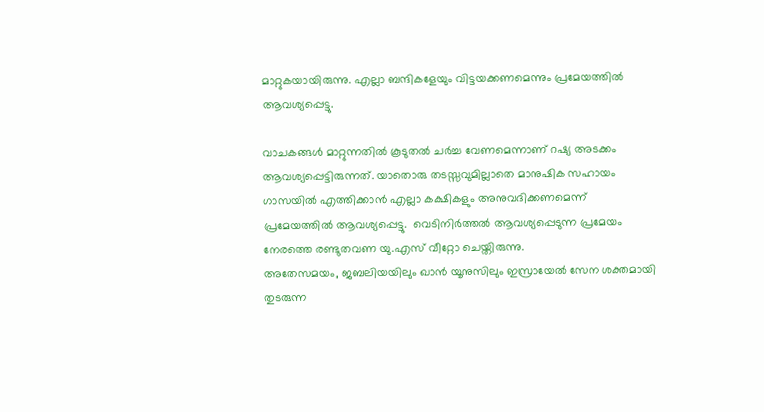മാറ്റുകയായിരുന്നു. എല്ലാ ബന്ദികളേയും വിട്ടയക്കണമെന്നും പ്രമേയത്തിൽ ആവശ്യപ്പെട്ടു.

വാചകങ്ങള്‍ മാറ്റുന്നതില്‍ കൂടുതല്‍ ചര്‍ച്ച വേണമെന്നാണ് റഷ്യ അടക്കം ആവശ്യപ്പെട്ടിരുന്നത്. യാതൊരു തടസ്സവുമില്ലാതെ മാനുഷിക സഹായം ഗാസയില്‍ എത്തിക്കാന്‍ എല്ലാ കക്ഷികളും അനുവദിക്കണമെന്ന് പ്രമേയത്തില്‍ ആവശ്യപ്പെട്ടു.  വെടിനിര്‍ത്തല്‍ ആവശ്യപ്പെടുന്ന പ്രമേയം നേരത്തെ രണ്ടുതവണ യു.എസ് വീറ്റോ ചെയ്തിരുന്നു.
അതേസമയം, ജബലിയയിലും ഖാൻ യൂനുസിലും ഇസ്രായേൽ സേന ശക്തമായി തുടരുന്ന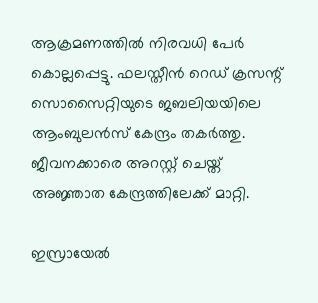ആക്രമണത്തിൽ നിരവധി പേർ കൊല്ലപ്പെട്ടു. ഫലസ്തീൻ റെഡ് ക്രസന്റ് സൊസൈറ്റിയുടെ ജബലിയയിലെ ആംബുലൻസ് കേന്ദ്രം തകർത്തു. ജീവനക്കാരെ അറസ്റ്റ് ചെയ്ത് അജ്ഞാത കേന്ദ്രത്തിലേക്ക് മാറ്റി.

ഇസ്രായേൽ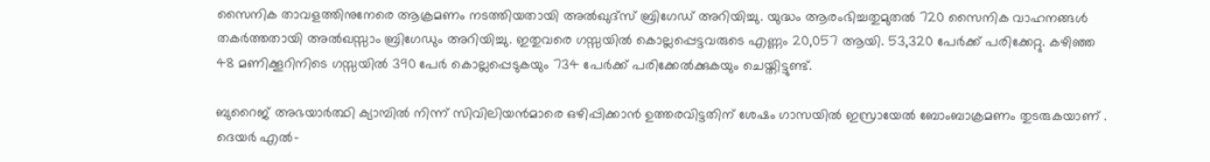സൈനിക താവളത്തിനുനേരെ ആക്രമണം നടത്തിയതായി അൽഖുദ്സ് ബ്രിഗേഡ് അറിയിച്ചു. യുദ്ധം ആരംഭിച്ചതുമുതൽ 720 സൈനിക വാഹനങ്ങൾ തകർത്തതായി അൽഖസ്സാം ബ്രിഗേഡും അറിയിച്ചു. ഇതുവരെ ഗസ്സയിൽ കൊല്ലപ്പെട്ടവരുടെ എണ്ണം 20,057 ആയി. 53,320 പേർക്ക് പരിക്കേറ്റു. കഴിഞ്ഞ 48 മണിക്കൂറിനിടെ ഗസ്സയിൽ 390 പേർ കൊല്ലപ്പെടുകയും 734 പേർക്ക് പരിക്കേൽക്കുകയും ചെയ്തിട്ടുണ്ട്.

ബുറൈജ് അഭയാർത്ഥി ക്യാമ്പിൽ നിന്ന് സിവിലിയൻമാരെ ഒഴിപ്പിക്കാൻ ഉത്തരവിട്ടതിന് ശേഷം ഗാസയിൽ ഇസ്രായേൽ ബോംബാക്രമണം തുടരുകയാണ് .  ദെയർ എൽ-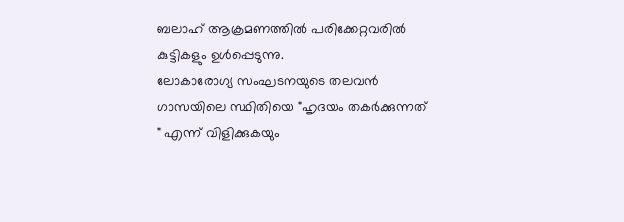ബലാഹ് ആക്രമണത്തിൽ പരിക്കേറ്റവരിൽ കുട്ടികളും ഉൾപ്പെടുന്നു.
ലോകാരോഗ്യ സംഘടനയുടെ തലവൻ ഗാസയിലെ സ്ഥിതിയെ "ഹൃദയം തകർക്കുന്നത് " എന്ന് വിളിക്കുകയും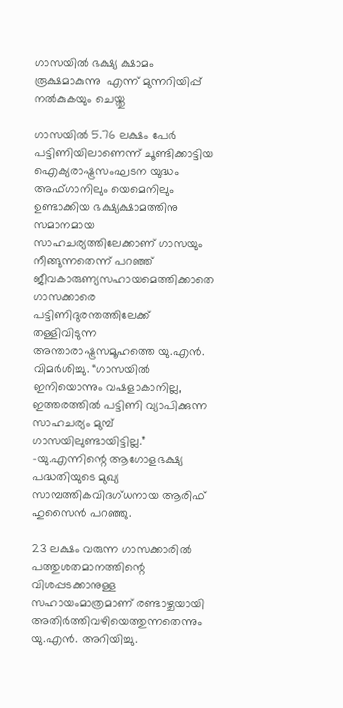ഗാസയിൽ ഭക്ഷ്യ ക്ഷാമം രൂക്ഷമാകുന്നു  എന്ന് മുന്നറിയിപ്പ് നൽകുകയും ചെയ്തു

ഗാസയിൽ 5.76 ലക്ഷം പേർ പട്ടിണിയിലാണെന്ന് ചൂണ്ടിക്കാട്ടിയ ഐക്യരാഷ്ട്രസംഘടന യുദ്ധം അഫ്ഗാനിലും യെമെനിലും ഉണ്ടാക്കിയ ഭക്ഷ്യക്ഷാമത്തിനു സമാനമായ സാഹചര്യത്തിലേക്കാണ് ഗാസയും നീങ്ങുന്നതെന്ന് പറഞ്ഞ് ജീവകാരുണ്യസഹായമെത്തിക്കാതെ ഗാസക്കാരെ പട്ടിണിദുരന്തത്തിലേക്ക് തള്ളിവിടുന്ന അന്താരാഷ്ട്രസമൂഹത്തെ യു.എൻ. വിമർശിച്ചു. “ഗാസയിൽ ഇനിയൊന്നും വഷളാകാനില്ല, ഇത്തരത്തിൽ പട്ടിണി വ്യാപിക്കുന്ന സാഹചര്യം മുമ്പ്‌ ഗാസയിലുണ്ടായിട്ടില്ല.” -യു.എന്നിന്റെ ആഗോളഭക്ഷ്യ പദ്ധതിയുടെ മുഖ്യ സാമ്പത്തികവിദഗ്ധനായ ആരിഫ് ഹുസൈൻ പറഞ്ഞു.

23 ലക്ഷം വരുന്ന ഗാസക്കാരിൽ പത്തുശതമാനത്തിന്റെ വിശപ്പടക്കാനുള്ള സഹായംമാത്രമാണ് രണ്ടാഴ്ചയായി അതിർത്തിവഴിയെത്തുന്നതെന്നും യു.എൻ. അറിയിച്ചു.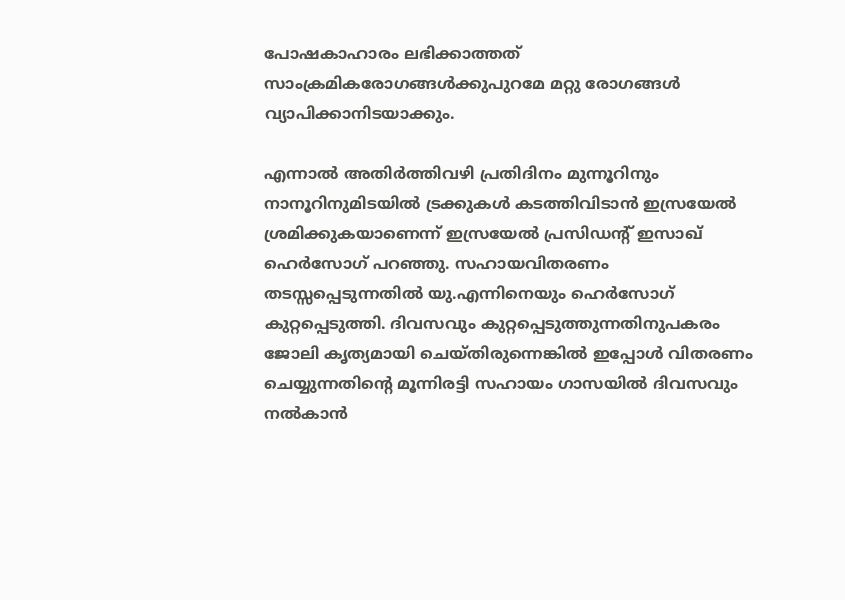പോഷകാഹാരം ലഭിക്കാത്തത് സാംക്രമികരോഗങ്ങൾക്കുപുറമേ മറ്റു രോഗങ്ങൾ വ്യാപിക്കാനിടയാക്കും.

എന്നാൽ അതിർത്തിവഴി പ്രതിദിനം മുന്നൂറിനും നാനൂറിനുമിടയിൽ ട്രക്കുകൾ കടത്തിവിടാൻ ഇസ്രയേൽ ശ്രമിക്കുകയാണെന്ന് ഇസ്രയേൽ പ്രസിഡന്റ് ഇസാഖ് ഹെർസോഗ് പറഞ്ഞു. സഹായവിതരണം തടസ്സപ്പെടുന്നതിൽ യു.എന്നിനെയും ഹെർസോഗ് കുറ്റപ്പെടുത്തി. ദിവസവും കുറ്റപ്പെടുത്തുന്നതിനുപകരം ജോലി കൃത്യമായി ചെയ്തിരുന്നെങ്കിൽ ഇപ്പോൾ വിതരണം ചെയ്യുന്നതിന്റെ മൂന്നിരട്ടി സഹായം ഗാസയിൽ ദിവസവും നൽകാൻ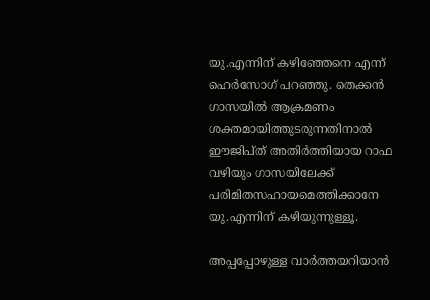യു.എന്നിന് കഴിഞ്ഞേനെ എന്ന് ഹെർസോഗ് പറഞ്ഞു. തെക്കൻ ഗാസയിൽ ആക്രമണം ശക്തമായിത്തുടരുന്നതിനാൽ ഈജിപ്ത് അതിർത്തിയായ റാഫ വഴിയും ഗാസയിലേക്ക് പരിമിതസഹായമെത്തിക്കാനേ യു.എന്നിന് കഴിയുന്നുള്ളൂ.

അപ്പപ്പോഴുള്ള വാര്‍ത്തയറിയാന്‍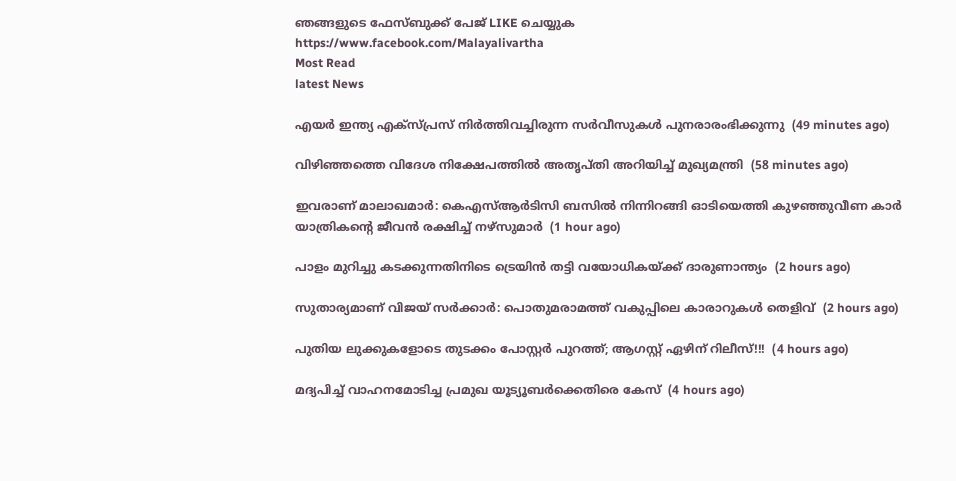ഞങ്ങളുടെ ഫേസ്‌ബുക്ക്‌ പേജ് LIKE ചെയ്യുക
https://www.facebook.com/Malayalivartha
Most Read
latest News

എയര്‍ ഇന്ത്യ എക്‌സ്പ്രസ് നിര്‍ത്തിവച്ചിരുന്ന സര്‍വീസുകള്‍ പുനരാരംഭിക്കുന്നു  (49 minutes ago)

വിഴിഞ്ഞത്തെ വിദേശ നിക്ഷേപത്തില്‍ അതൃപ്തി അറിയിച്ച് മുഖ്യമന്ത്രി  (58 minutes ago)

ഇവരാണ് മാലാഖമാര്‍: കെഎസ്ആര്‍ടിസി ബസില്‍ നിന്നിറങ്ങി ഓടിയെത്തി കുഴഞ്ഞുവീണ കാര്‍ യാത്രികന്റെ ജീവന്‍ രക്ഷിച്ച് നഴ്‌സുമാര്‍  (1 hour ago)

പാളം മുറിച്ചു കടക്കുന്നതിനിടെ ട്രെയിന്‍ തട്ടി വയോധികയ്ക്ക് ദാരുണാന്ത്യം  (2 hours ago)

സുതാര്യമാണ് വിജയ് സര്‍ക്കാര്‍: പൊതുമരാമത്ത് വകുപ്പിലെ കാരാറുകള്‍ തെളിവ്  (2 hours ago)

പുതിയ ലുക്കുകളോടെ തുടക്കം പോസ്റ്റർ പുറത്ത്; ആഗസ്റ്റ് ഏഴിന് റിലീസ്!!!  (4 hours ago)

മദ്യപിച്ച് വാഹനമോടിച്ച പ്രമുഖ യൂട്യൂബര്‍ക്കെതിരെ കേസ്  (4 hours ago)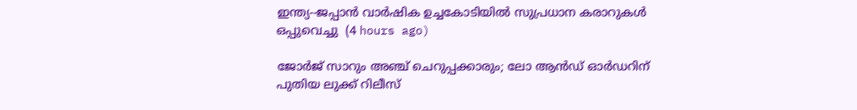ഇന്ത്യ--ജപ്പാന്‍ വാര്‍ഷിക ഉച്ചകോടിയില്‍ സുപ്രധാന കരാറുകള്‍ ഒപ്പുവെച്ചു  (4 hours ago)

ജോർജ് സാറും അഞ്ച് ചെറുപ്പക്കാരും; ലോ ആൻഡ് ഓർഡറിന് പുതിയ ലുക്ക് റിലീസ്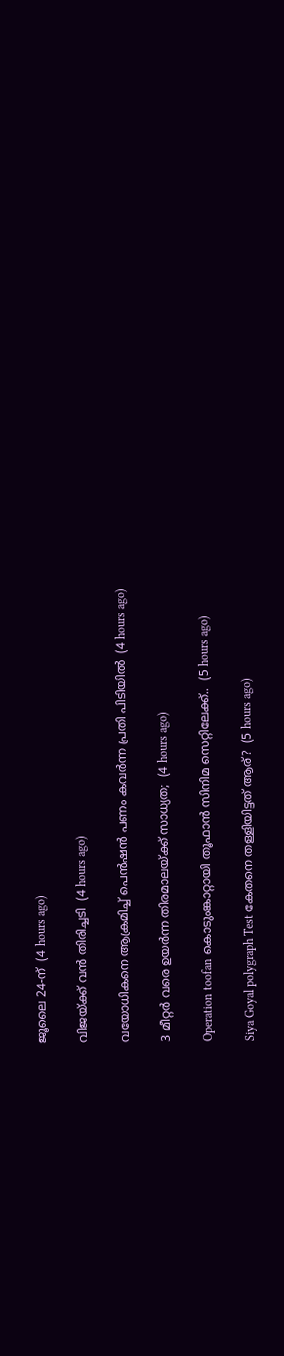ജൂലൈ 24-ന്  (4 hours ago)

വിജയ്‍ക്ക് വൻ തിരിച്ചടി  (4 hours ago)

വയോധികനെ ആക്രമിച്ച് പെന്‍ഷന്‍ പണം കവര്‍ന്ന പ്രതി പിടിയില്‍  (4 hours ago)

3 മീറ്റർ വരെ ഉയർന്ന തിരമാലയ്‌ക്ക് സാധ്യത;  (4 hours ago)

Operation toofan കൊടുംങ്കാറ്റായി തൂഫാന്‍ സിനിമ സെറ്റിലേക്ക്..  (5 hours ago)

Siya Goyal polygraph Test കേതനെ തള്ളിയിട്ടത് ആര്?  (5 hours ago)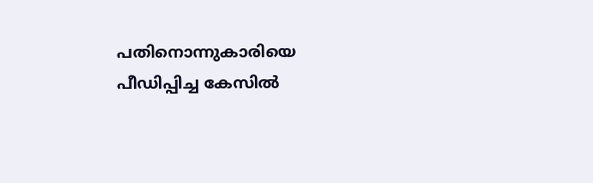പതിനൊന്നുകാരിയെ പീഡിപ്പിച്ച കേസില്‍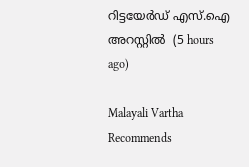റിട്ടയേര്‍ഡ് എസ്.ഐ അറസ്റ്റില്‍  (5 hours ago)

Malayali Vartha Recommends